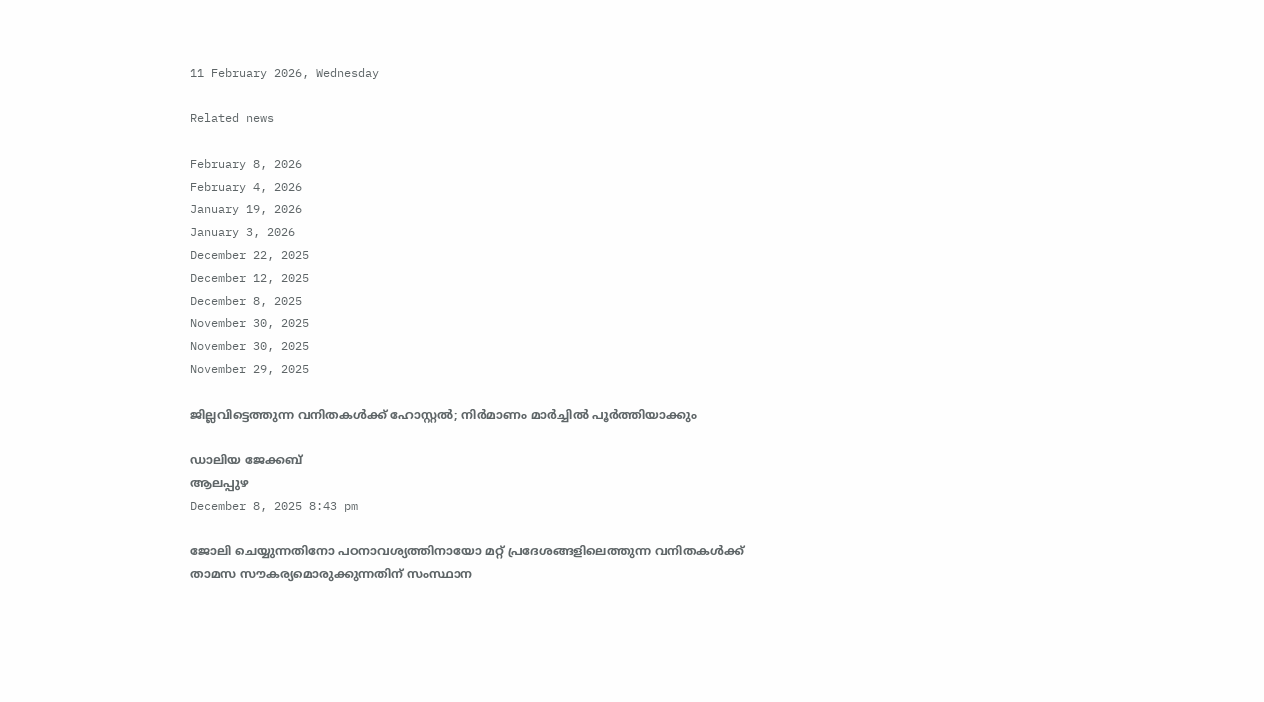11 February 2026, Wednesday

Related news

February 8, 2026
February 4, 2026
January 19, 2026
January 3, 2026
December 22, 2025
December 12, 2025
December 8, 2025
November 30, 2025
November 30, 2025
November 29, 2025

ജില്ലവിട്ടെത്തുന്ന വനിതകൾക്ക് ഹോസ്റ്റൽ; നിർമാണം മാർച്ചിൽ പൂർത്തിയാക്കും

ഡാലിയ ജേക്കബ്
ആലപ്പുഴ
December 8, 2025 8:43 pm

ജോലി ചെയ്യുന്നതിനോ പഠനാവശ്യത്തിനായോ മറ്റ് പ്രദേശങ്ങളിലെത്തുന്ന വനിതകൾക്ക് താമസ സൗകര്യമൊരുക്കുന്നതിന് സംസ്ഥാന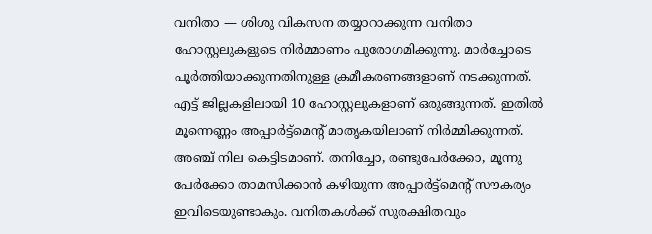വനിതാ — ശിശു വികസന തയ്യാറാക്കുന്ന വനിതാ ഹോസ്റ്റലുകളുടെ നിർമ്മാണം പുരോഗമിക്കുന്നു. മാർച്ചോടെ പൂർത്തിയാക്കുന്നതിനുള്ള ക്രമീകരണങ്ങളാണ് നടക്കുന്നത്.
എട്ട് ജില്ലകളിലായി 10 ഹോസ്റ്റലുകളാണ് ഒരുങ്ങുന്നത്. ഇതിൽ മൂന്നെണ്ണം അപ്പാർട്ട്മെന്റ് മാതൃകയിലാണ് നിർമ്മിക്കുന്നത്. അഞ്ച് നില കെട്ടിടമാണ്. തനിച്ചോ, രണ്ടുപേർക്കോ, മൂന്നു പേർക്കോ താമസിക്കാൻ കഴിയുന്ന അപ്പാർട്ട്മെന്റ് സൗകര്യം ഇവിടെയുണ്ടാകും. വനിതകൾക്ക് സുരക്ഷിതവും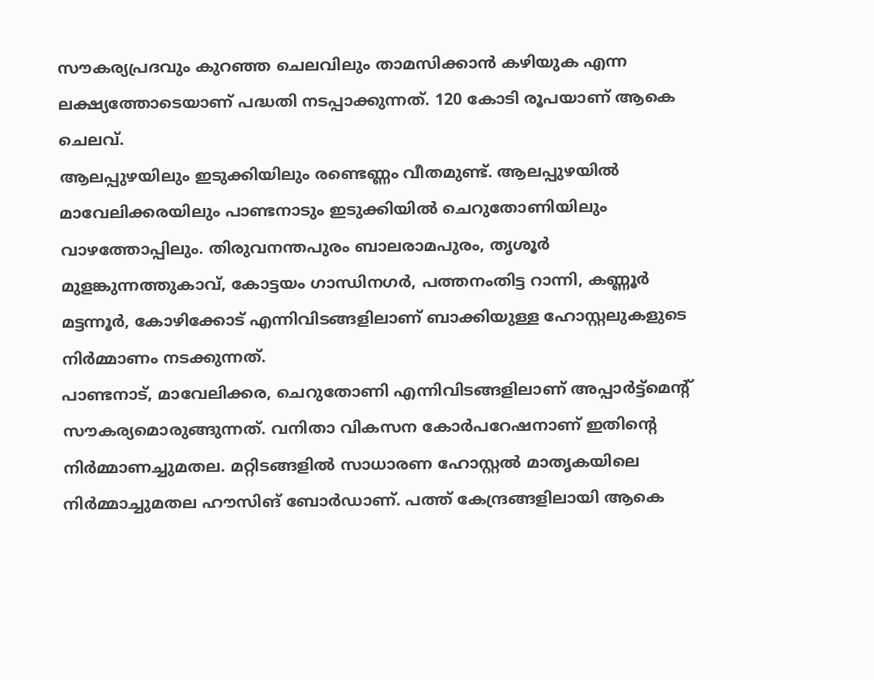സൗകര്യപ്രദവും കുറഞ്ഞ ചെലവിലും താമസിക്കാൻ കഴിയുക എന്ന ലക്ഷ്യത്തോടെയാണ് പദ്ധതി നടപ്പാക്കുന്നത്. 120 കോടി രൂപയാണ് ആകെ ചെലവ്.
ആലപ്പുഴയിലും ഇടുക്കിയിലും രണ്ടെണ്ണം വീതമുണ്ട്. ആലപ്പുഴയിൽ മാവേലിക്കരയിലും പാണ്ടനാടും ഇടുക്കിയിൽ ചെറുതോണിയിലും വാഴത്തോപ്പിലും. തിരുവനന്തപുരം ബാലരാമപുരം, തൃശൂര്‍ മുളങ്കുന്നത്തുകാവ്, കോട്ടയം ഗാന്ധിനഗർ, പത്തനംതിട്ട റാന്നി, കണ്ണൂര്‍ മട്ടന്നൂർ, കോഴിക്കോട് എന്നിവിടങ്ങളിലാണ് ബാക്കിയുള്ള ഹോസ്റ്റലുകളുടെ നിർമ്മാണം നടക്കുന്നത്.
പാണ്ടനാട്, മാവേലിക്കര, ചെറുതോണി എന്നിവിടങ്ങളിലാണ് അപ്പാർട്ട്മെന്റ് സൗകര്യമൊരുങ്ങുന്നത്. വനിതാ വികസന കോർപറേഷനാണ് ഇതിന്റെ നിർമ്മാണച്ചുമതല. മറ്റിടങ്ങളിൽ സാധാരണ ഹോസ്റ്റൽ മാതൃകയിലെ നിര്‍മ്മാച്ചുമതല ഹൗസിങ് ബോർഡാണ്. പത്ത് കേന്ദ്രങ്ങളിലായി ആകെ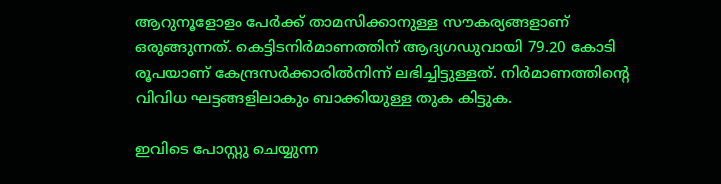ആറുനൂളോളം പേർക്ക് താമസിക്കാനുള്ള സൗകര്യങ്ങളാണ് ഒരുങ്ങുന്നത്. കെട്ടിടനിർമാണത്തിന് ആദ്യഗഡുവായി 79.20 കോടി രൂപയാണ് കേന്ദ്രസർക്കാരിൽനിന്ന് ലഭിച്ചിട്ടുള്ളത്. നിർമാണത്തിന്റെ വിവിധ ഘട്ടങ്ങളിലാകും ബാക്കിയുള്ള തുക കിട്ടുക.

ഇവിടെ പോസ്റ്റു ചെയ്യുന്ന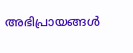അഭിപ്രായങ്ങള്‍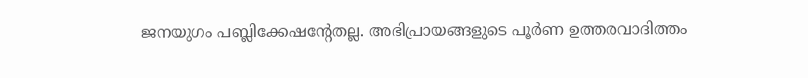ജനയുഗം പബ്ലിക്കേഷന്റേതല്ല. അഭിപ്രായങ്ങളുടെ പൂര്‍ണ ഉത്തരവാദിത്തം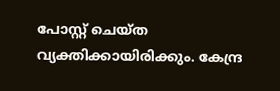പോസ്റ്റ് ചെയ്ത വ്യക്തിക്കായിരിക്കും. കേന്ദ്ര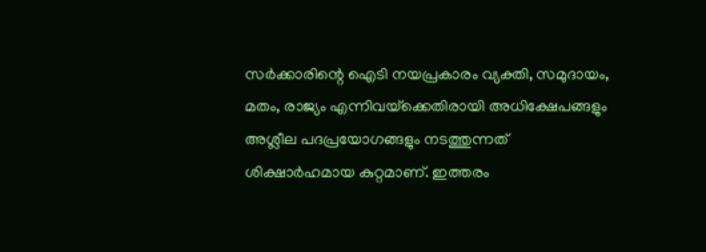സര്‍ക്കാരിന്റെ ഐടി നയപ്രകാരം വ്യക്തി, സമുദായം, മതം, രാജ്യം എന്നിവയ്‌ക്കെതിരായി അധിക്ഷേപങ്ങളും അശ്ലീല പദപ്രയോഗങ്ങളും നടത്തുന്നത് ശിക്ഷാര്‍ഹമായ കുറ്റമാണ്. ഇത്തരം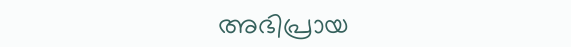അഭിപ്രായ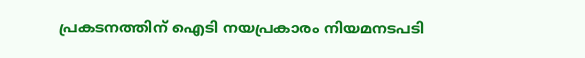പ്രകടനത്തിന് ഐടി നയപ്രകാരം നിയമനടപടി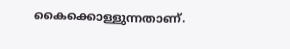കൈക്കൊള്ളുന്നതാണ്.